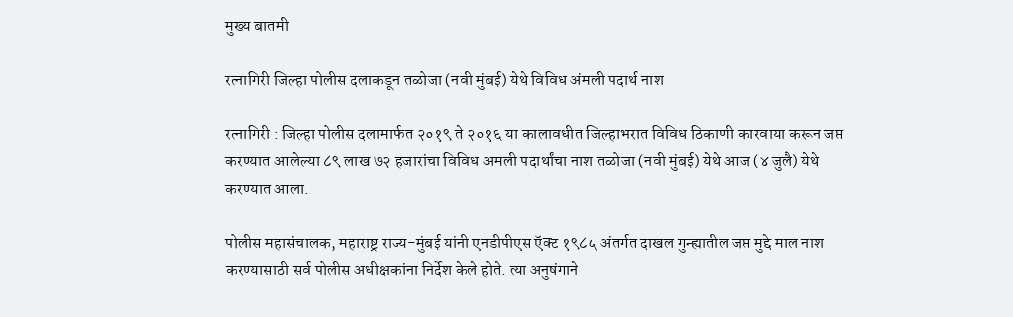मुख्य बातमी

रत्नागिरी जिल्हा पोलीस दलाकडून तळोजा (नवी मुंबई) येथे विविध अंमली पदार्थ नाश

रत्नागिरी : जिल्हा पोलीस दलामार्फत २०१९ ते २०१६ या कालावधीत जिल्हाभरात विविध ठिकाणी कारवाया करून जप्त करण्यात आलेल्या ८९ लाख ७२ हजारांचा विविध अमली पदार्थांचा नाश तळोजा (नवी मुंबई) येथे आज (४ जुलै) येथे करण्यात आला.

पोलीस महासंचालक, महाराष्ट्र राज्य-मुंबई यांनी एनडीपीएस ऍक्ट १९८५ अंतर्गत दाखल गुन्ह्यातील जप्त मुद्दे माल नाश करण्यासाठी सर्व पोलीस अधीक्षकांना निर्देश केले होते. त्या अनुषंगाने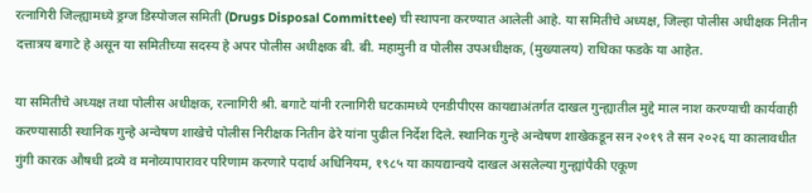रत्नागिरी जिल्ह्यामध्ये ड्रग्ज डिस्पोजल समिती (Drugs Disposal Committee) ची स्थापना करण्यात आलेली आहे. या समितीचे अध्यक्ष, जिल्हा पोलीस अधीक्षक नितीन दत्तात्रय बगाटे हे असून या समितीच्या सदस्य हे अपर पोलीस अधीक्षक बी. बी. महामुनी व पोलीस उपअधीक्षक, (मुख्यालय) राधिका फडके या आहेत.

या समितीचे अध्यक्ष तथा पोलीस अधीक्षक, रत्नागिरी श्री. बगाटे यांनी रत्नागिरी घटकामध्ये एनडीपीएस कायद्याअंतर्गत दाखल गुन्ह्यातील मुद्दे माल नाश करण्याची कार्यवाही करण्यासाठी स्थानिक गुन्हे अन्वेषण शाखेचे पोलीस निरीक्षक नितीन ढेरे यांना पुढील निर्देश दिले. स्थानिक गुन्हे अन्वेषण शाखेकडून सन २०१९ ते सन २०२६ या कालावधीत गुंगी कारक औषधी द्रव्ये व मनोव्यापारावर परिणाम करणारे पदार्थ अधिनियम, १९८५ या कायद्यान्वये दाखल असलेल्या गुन्ह्यांपैकी एकूण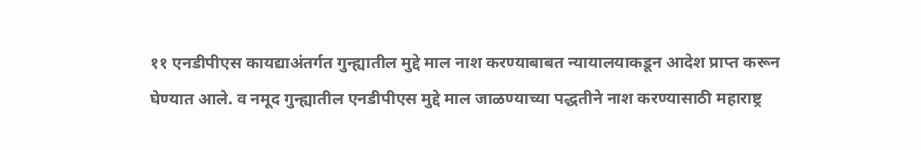११ एनडीपीएस कायद्याअंतर्गत गुन्ह्यातील मुद्दे माल नाश करण्याबाबत न्यायालयाकडून आदेश प्राप्त करून घेण्यात आले. व नमूद गुन्ह्यातील एनडीपीएस मुद्दे माल जाळण्याच्या पद्धतीने नाश करण्यासाठी महाराष्ट्र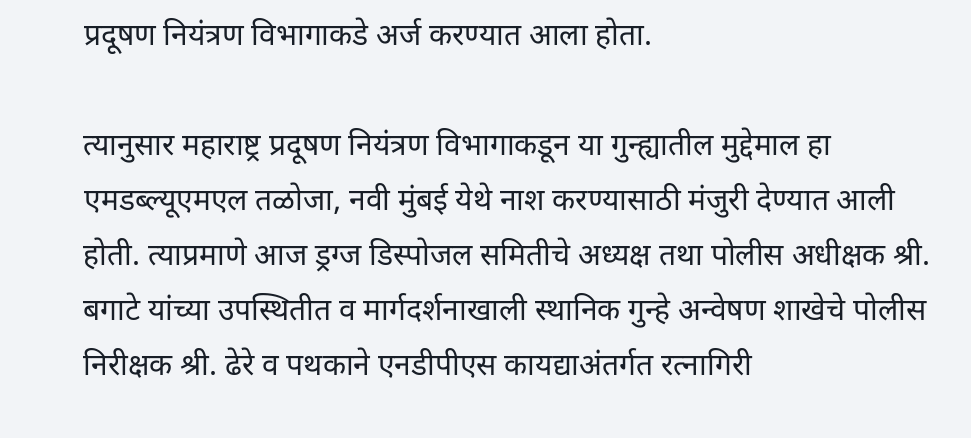प्रदूषण नियंत्रण विभागाकडे अर्ज करण्यात आला होता.

त्यानुसार महाराष्ट्र प्रदूषण नियंत्रण विभागाकडून या गुन्ह्यातील मुद्देमाल हा एमडब्ल्यूएमएल तळोजा, नवी मुंबई येथे नाश करण्यासाठी मंजुरी देण्यात आली होती. त्याप्रमाणे आज ड्रग्ज डिस्पोजल समितीचे अध्यक्ष तथा पोलीस अधीक्षक श्री. बगाटे यांच्या उपस्थितीत व मार्गदर्शनाखाली स्थानिक गुन्हे अन्वेषण शाखेचे पोलीस निरीक्षक श्री. ढेरे व पथकाने एनडीपीएस कायद्याअंतर्गत रत्नागिरी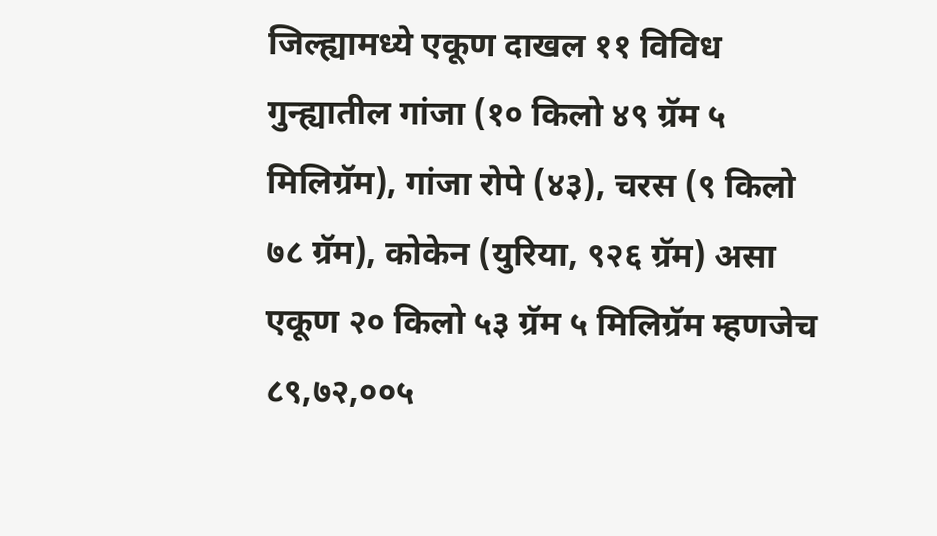जिल्ह्यामध्ये एकूण दाखल ११ विविध गुन्ह्यातील गांजा (१० किलो ४९ ग्रॅम ५ मिलिग्रॅम), गांजा रोपे (४३), चरस (९ किलो ७८ ग्रॅम), कोकेन (युरिया, ९२६ ग्रॅम) असा एकूण २० किलो ५३ ग्रॅम ५ मिलिग्रॅम म्हणजेच ८९,७२,००५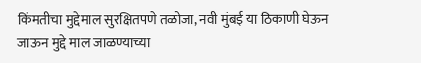किंमतीचा मुद्देमाल सुरक्षितपणे तळोजा, नवी मुंबई या ठिकाणी घेऊन जाऊन मुद्दे माल जाळण्याच्या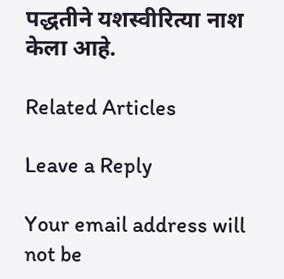पद्धतीने यशस्वीरित्या नाश केला आहे.

Related Articles

Leave a Reply

Your email address will not be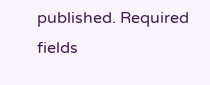published. Required fields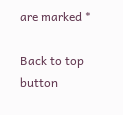are marked *

Back to top button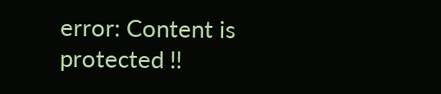error: Content is protected !!